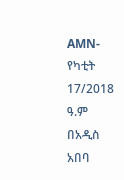AMN- የካቲት 17/2018 ዓ.ም
በአዲስ አበባ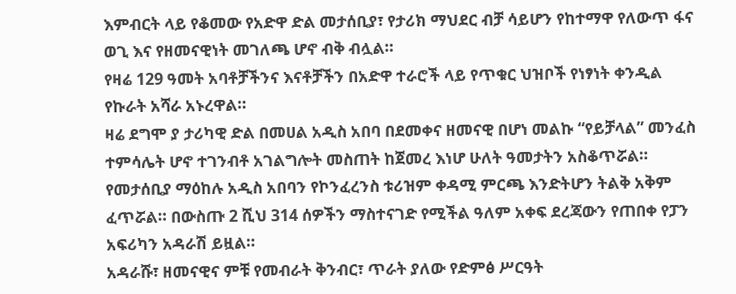እምብርት ላይ የቆመው የአድዋ ድል መታሰቢያ፣ የታሪክ ማህደር ብቻ ሳይሆን የከተማዋ የለውጥ ፋና ወጊ እና የዘመናዊነት መገለጫ ሆኖ ብቅ ብሏል።
የዛሬ 129 ዓመት አባቶቻችንና እናቶቻችን በአድዋ ተራሮች ላይ የጥቁር ህዝቦች የነፃነት ቀንዲል የኩራት አሻራ አኑረዋል።
ዛሬ ደግሞ ያ ታሪካዊ ድል በመሀል አዲስ አበባ በደመቀና ዘመናዊ በሆነ መልኩ “የይቻላል” መንፈስ ተምሳሌት ሆኖ ተገንብቶ አገልግሎት መስጠት ከጀመረ እነሆ ሁለት ዓመታትን አስቆጥሯል።
የመታሰቢያ ማዕከሉ አዲስ አበባን የኮንፈረንስ ቱሪዝም ቀዳሚ ምርጫ እንድትሆን ትልቅ አቅም ፈጥሯል። በውስጡ 2 ሺህ 314 ሰዎችን ማስተናገድ የሚችል ዓለም አቀፍ ደረጃውን የጠበቀ የፓን አፍሪካን አዳራሽ ይዟል።
አዳራሹ፣ ዘመናዊና ምቹ የመብራት ቅንብር፣ ጥራት ያለው የድምፅ ሥርዓት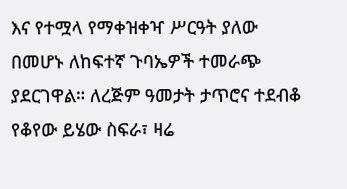እና የተሟላ የማቀዝቀዣ ሥርዓት ያለው በመሆኑ ለከፍተኛ ጉባኤዎች ተመራጭ ያደርገዋል። ለረጅም ዓመታት ታጥሮና ተደብቆ የቆየው ይሄው ስፍራ፣ ዛሬ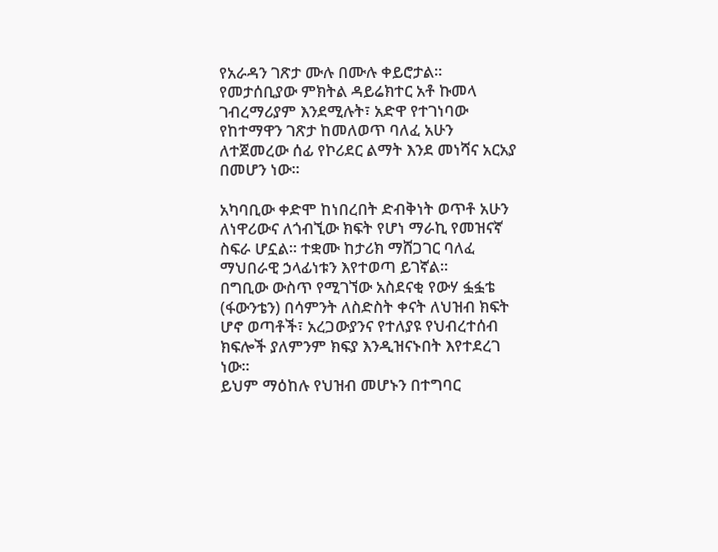የአራዳን ገጽታ ሙሉ በሙሉ ቀይሮታል።
የመታሰቢያው ምክትል ዳይሬክተር አቶ ኩመላ ገብረማሪያም እንደሚሉት፣ አድዋ የተገነባው የከተማዋን ገጽታ ከመለወጥ ባለፈ አሁን ለተጀመረው ሰፊ የኮሪደር ልማት እንደ መነሻና አርአያ በመሆን ነው።

አካባቢው ቀድሞ ከነበረበት ድብቅነት ወጥቶ አሁን ለነዋሪውና ለጎብኚው ክፍት የሆነ ማራኪ የመዝናኛ ስፍራ ሆኗል። ተቋሙ ከታሪክ ማሸጋገር ባለፈ ማህበራዊ ኃላፊነቱን እየተወጣ ይገኛል።
በግቢው ውስጥ የሚገኘው አስደናቂ የውሃ ፏፏቴ (ፋውንቴን) በሳምንት ለስድስት ቀናት ለህዝብ ክፍት ሆኖ ወጣቶች፣ አረጋውያንና የተለያዩ የህብረተሰብ ክፍሎች ያለምንም ክፍያ እንዲዝናኑበት እየተደረገ ነው።
ይህም ማዕከሉ የህዝብ መሆኑን በተግባር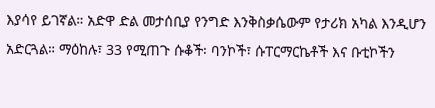እያሳየ ይገኛል። አድዋ ድል መታሰቢያ የንግድ እንቅስቃሴውም የታሪክ አካል እንዲሆን አድርጓል። ማዕከሉ፣ 33 የሚጠጉ ሱቆች፡ ባንኮች፣ ሱፐርማርኬቶች እና ቡቲኮችን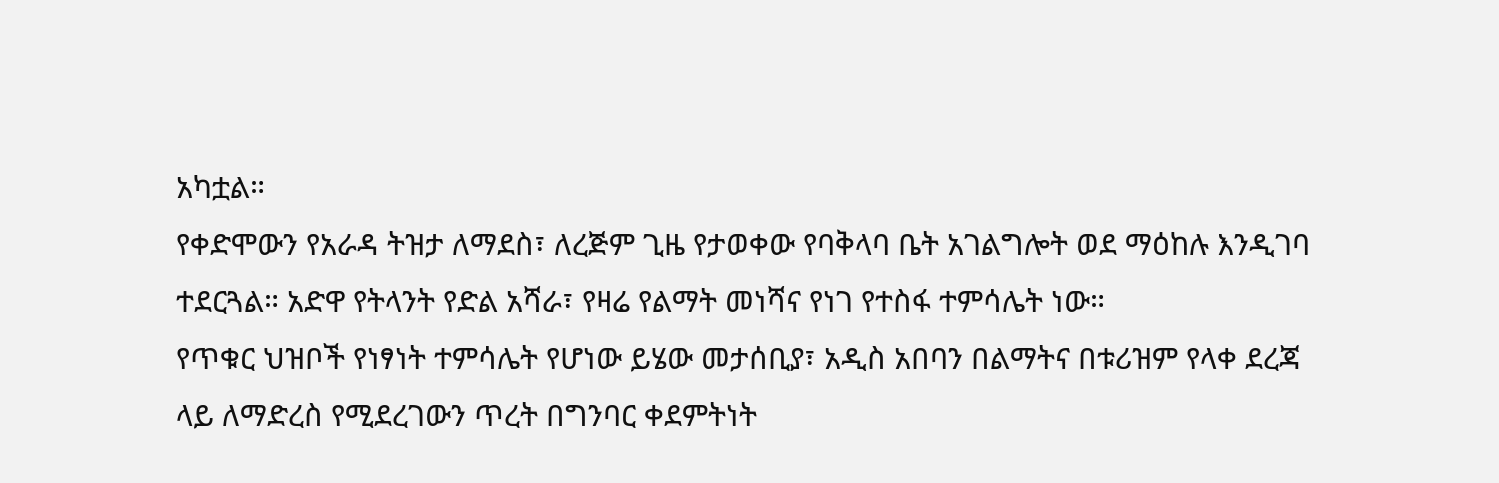አካቷል።
የቀድሞውን የአራዳ ትዝታ ለማደስ፣ ለረጅም ጊዜ የታወቀው የባቅላባ ቤት አገልግሎት ወደ ማዕከሉ እንዲገባ ተደርጓል። አድዋ የትላንት የድል አሻራ፣ የዛሬ የልማት መነሻና የነገ የተስፋ ተምሳሌት ነው።
የጥቁር ህዝቦች የነፃነት ተምሳሌት የሆነው ይሄው መታሰቢያ፣ አዲስ አበባን በልማትና በቱሪዝም የላቀ ደረጃ ላይ ለማድረስ የሚደረገውን ጥረት በግንባር ቀደምትነት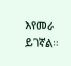እየመራ ይገኛል።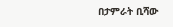በታምራት ቢሻው